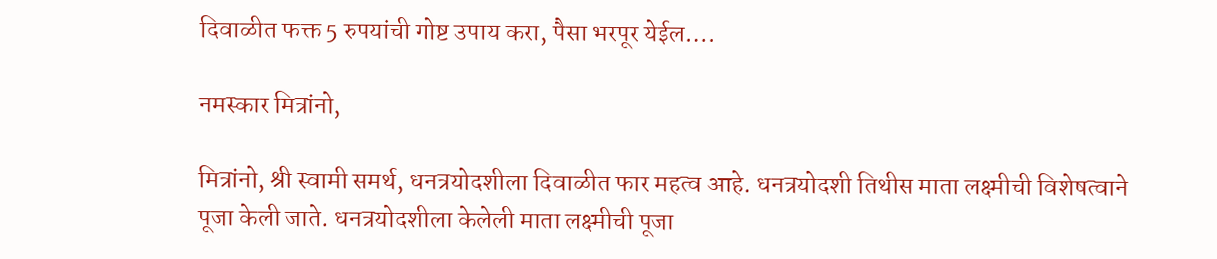दिवाळीत फक्त 5 रुपयांची गोष्ट उपाय करा, पैसा भरपूर येईल….

नमस्कार मित्रांनो,

मित्रांनो, श्री स्वामी समर्थ, धनत्रयोदशीला दिवाळीत फार महत्व आहे. धनत्रयोदशी तिथीस माता लक्ष्मीची विशेषत्वाने पूजा केली जाते. धनत्रयोदशीला केलेली माता लक्ष्मीची पूजा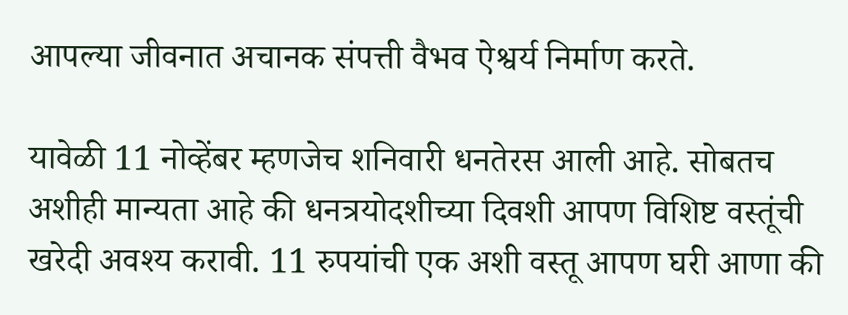आपल्या जीवनात अचानक संपत्ती वैभव ऐश्वर्य निर्माण करते.

यावेळी 11 नोव्हेंबर म्हणजेच शनिवारी धनतेरस आली आहे. सोबतच अशीही मान्यता आहे की धनत्रयोदशीच्या दिवशी आपण विशिष्ट वस्तूंची खरेदी अवश्य करावी. 11 रुपयांची एक अशी वस्तू आपण घरी आणा की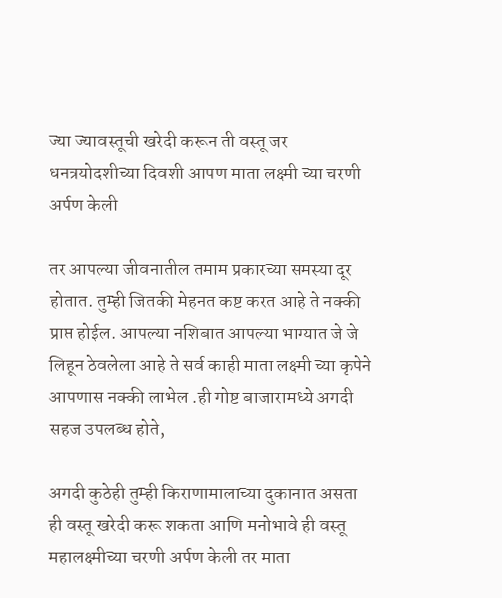ज्या ज्यावस्तूची खरेदी करून ती वस्तू जर धनत्रयोदशीच्या दिवशी आपण माता लक्ष्मी च्या चरणी अर्पण केली

तर आपल्या जीवनातील तमाम प्रकारच्या समस्या दूर होतात. तुम्ही जितकी मेहनत कष्ट करत आहे ते नक्की प्राप्त होईल. आपल्या नशिबात आपल्या भाग्यात जे जे लिहून ठेवलेला आहे ते सर्व काही माता लक्ष्मी च्या कृपेने आपणास नक्की लाभेल .ही गोष्ट बाजारामध्ये अगदी सहज उपलब्ध होते,

अगदी कुठेही तुम्ही किराणामालाच्या दुकानात असता ही वस्तू खरेदी करू शकता आणि मनोभावे ही वस्तू महालक्ष्मीच्या चरणी अर्पण केली तर माता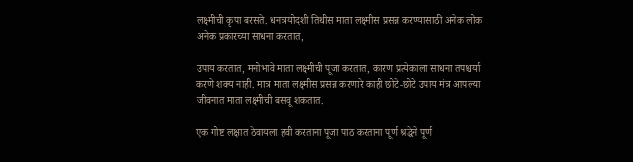लक्ष्मीची कृपा बरसते. धनत्रयोदशी तिथीस माता लक्ष्मीस प्रसन्न करण्यासाठी अनेक लोक अनेक प्रकारच्या साधना करतात,

उपाय करतात, मनोभावे माता लक्ष्मीची पूजा करतात, कारण प्रत्येकाला साधना तपश्चर्या करणे शक्य नाही. मात्र माता लक्ष्मीस प्रसन्न करणारे काही छोटे-छोटे उपाय मंत्र आपल्या जीवनात माता लक्ष्मीची बसवू शकतात.

एक गोष्ट लक्षात ठेवायला हवी करताना पूजा पाठ करताना पूर्ण श्रद्धेने पूर्ण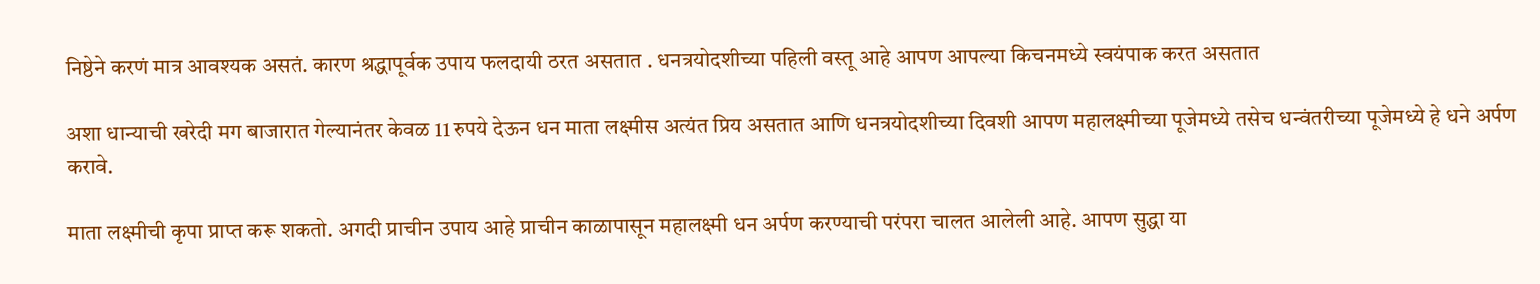निष्ठेने करणं मात्र आवश्यक असतं. कारण श्रद्धापूर्वक उपाय फलदायी ठरत असतात . धनत्रयोदशीच्या पहिली वस्तू आहे आपण आपल्या किचनमध्ये स्वयंपाक करत असतात

अशा धान्याची खरेदी मग बाजारात गेल्यानंतर केवळ 11 रुपये देऊन धन माता लक्ष्मीस अत्यंत प्रिय असतात आणि धनत्रयोदशीच्या दिवशी आपण महालक्ष्मीच्या पूजेमध्ये तसेच धन्वंतरीच्या पूजेमध्ये हे धने अर्पण करावे.

माता लक्ष्मीची कृपा प्राप्त करू शकतो. अगदी प्राचीन उपाय आहे प्राचीन काळापासून महालक्ष्मी धन अर्पण करण्याची परंपरा चालत आलेली आहे. आपण सुद्धा या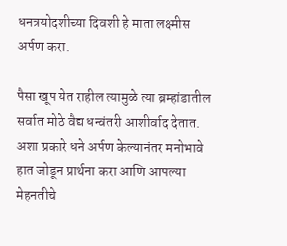धनत्रयोदशीच्या दिवशी हे माता लक्ष्मीस अर्पण करा.

पैसा खूप येत राहील त्यामुळे त्या ब्रम्हांडातील सर्वात मोठे वैद्य धन्वंतरी आशीर्वाद देतात. अशा प्रकारे धने अर्पण केल्यानंतर मनोभावे हात जोडून प्रार्थना करा आणि आपल्या मेहनतीचे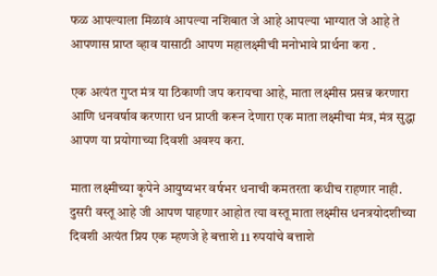फळ आपल्याला मिळावं आपल्या नशिबात जे आहे आपल्या भाग्यात जे आहे ते आपणास प्राप्त व्हाव यासाठी आपण महालक्ष्मीची मनोभावे प्रार्थना करा .

एक अत्यंत गुप्त मंत्र या ठिकाणी जप करायचा आहे, माता लक्ष्मीस प्रसन्न करणारा आणि धनवर्षाव करणारा धन प्राप्ती करून देणारा एक माता लक्ष्मीचा मंत्र, मंत्र सुद्धा आपण या प्रयोगाच्या दिवशी अवश्य करा.

माता लक्ष्मीच्या कृपेने आयुष्यभर वर्षभर धनाची कमतरता कधीच राहणार नाही. दुसरी वस्तू आहे जी आपण पाहणार आहोत त्या वस्तू माता लक्ष्मीस धनत्रयोदशीच्या दिवशी अत्यंत प्रिय एक म्हणजे हे बत्ताशे 11 रुपयांचे बत्ताशे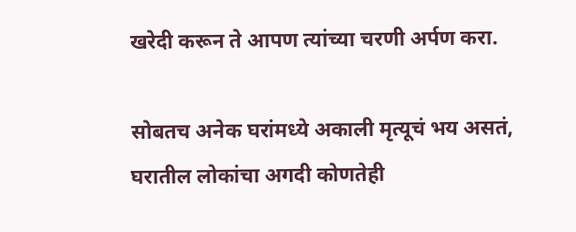खरेदी करून ते आपण त्यांच्या चरणी अर्पण करा.

सोबतच अनेक घरांमध्ये अकाली मृत्यूचं भय असतं, घरातील लोकांचा अगदी कोणतेही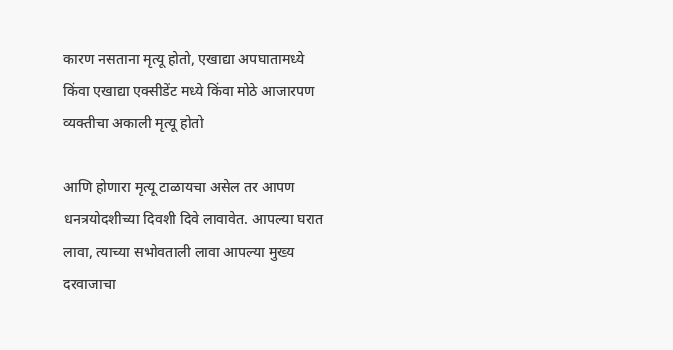कारण नसताना मृत्यू होतो, एखाद्या अपघातामध्ये किंवा एखाद्या एक्सीडेंट मध्ये किंवा मोठे आजारपण व्यक्तीचा अकाली मृत्यू होतो

आणि होणारा मृत्यू टाळायचा असेल तर आपण धनत्रयोदशीच्या दिवशी दिवे लावावेत. आपल्या घरात लावा, त्याच्या सभोवताली लावा आपल्या मुख्य दरवाजाचा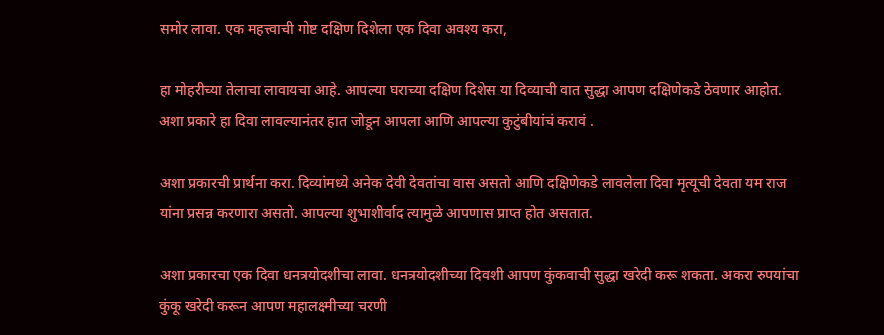समोर लावा. एक महत्त्वाची गोष्ट दक्षिण दिशेला एक दिवा अवश्य करा,

हा मोहरीच्या तेलाचा लावायचा आहे. आपल्या घराच्या दक्षिण दिशेस या दिव्याची वात सुद्धा आपण दक्षिणेकडे ठेवणार आहोत. अशा प्रकारे हा दिवा लावल्यानंतर हात जोडून आपला आणि आपल्या कुटुंबीयांचं करावं .

अशा प्रकारची प्रार्थना करा. दिव्यांमध्ये अनेक देवी देवतांचा वास असतो आणि दक्षिणेकडे लावलेला दिवा मृत्यूची देवता यम राज यांना प्रसन्न करणारा असतो. आपल्या शुभाशीर्वाद त्यामुळे आपणास प्राप्त होत असतात.

अशा प्रकारचा एक दिवा धनत्रयोदशीचा लावा. धनत्रयोदशीच्या दिवशी आपण कुंकवाची सुद्धा खरेदी करू शकता. अकरा रुपयांचा कुंकू खरेदी करून आपण महालक्ष्मीच्या चरणी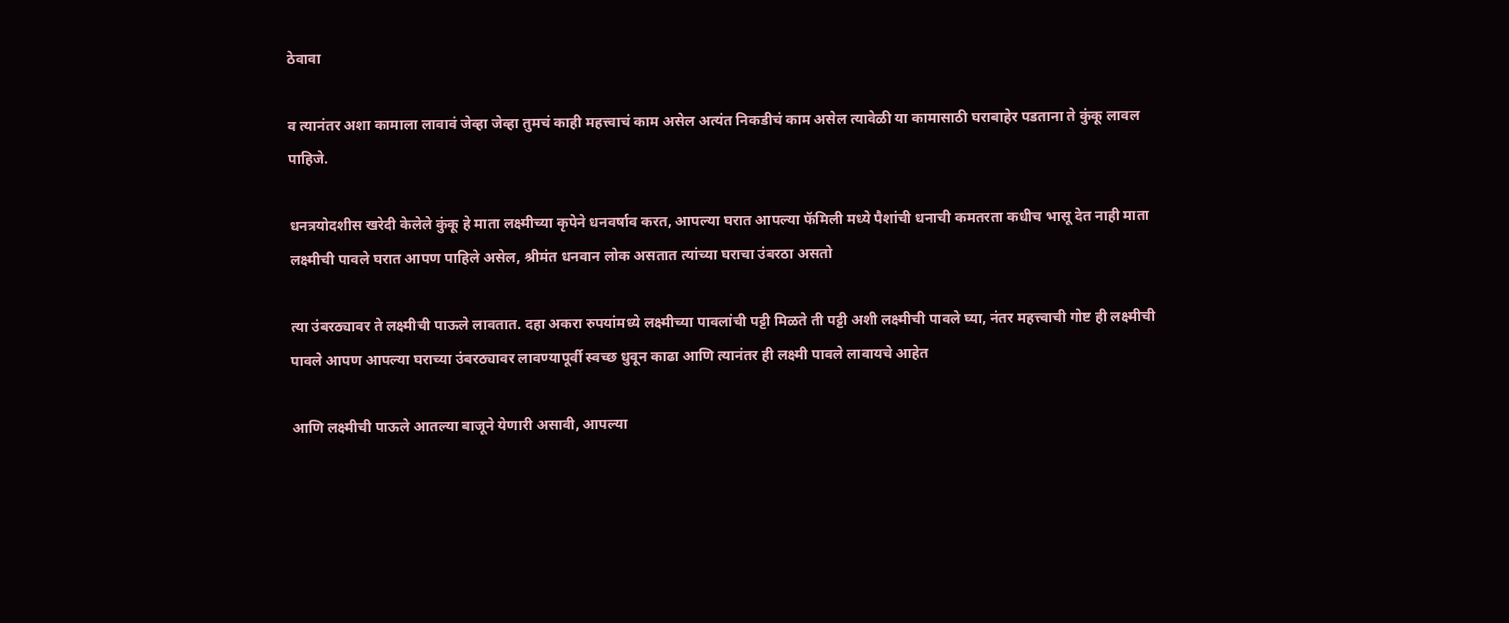ठेवावा

व त्यानंतर अशा कामाला लावावं जेव्हा जेव्हा तुमचं काही महत्त्वाचं काम असेल अत्यंत निकडीचं काम असेल त्यावेळी या कामासाठी घराबाहेर पडताना ते कुंकू लावल पाहिजे.

धनत्रयोदशीस खरेदी केलेले कुंकू हे माता लक्ष्मीच्या कृपेने धनवर्षाव करत, आपल्या घरात आपल्या फॅमिली मध्ये पैशांची धनाची कमतरता कधीच भासू देत नाही माता लक्ष्मीची पावले घरात आपण पाहिले असेल, श्रीमंत धनवान लोक असतात त्यांच्या घराचा उंबरठा असतो

त्या उंबरठ्यावर ते लक्ष्मीची पाऊले लावतात. दहा अकरा रुपयांमध्ये लक्ष्मीच्या पावलांची पट्टी मिळते ती पट्टी अशी लक्ष्मीची पावले घ्या, नंतर महत्त्वाची गोष्ट ही लक्ष्मीची पावले आपण आपल्या घराच्या उंबरठ्यावर लावण्यापूर्वी स्वच्छ धुवून काढा आणि त्यानंतर ही लक्ष्मी पावले लावायचे आहेत

आणि लक्ष्मीची पाऊले आतल्या बाजूने येणारी असावी, आपल्या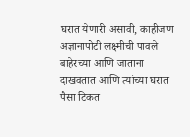घरात येणारी असावी, काहीजण अज्ञानापोटी लक्ष्मीची पावले बाहेरच्या आणि जाताना दाखवतात आणि त्यांच्या घरात पैसा टिकत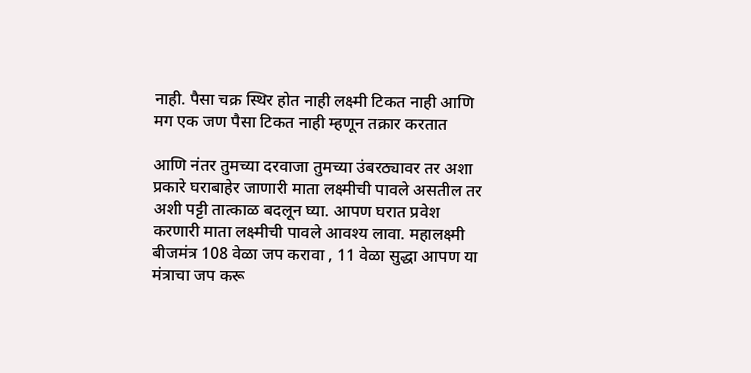नाही. पैसा चक्र स्थिर होत नाही लक्ष्मी टिकत नाही आणि मग एक जण पैसा टिकत नाही म्हणून तक्रार करतात

आणि नंतर तुमच्या दरवाजा तुमच्या उंबरठ्यावर तर अशा प्रकारे घराबाहेर जाणारी माता लक्ष्मीची पावले असतील तर अशी पट्टी तात्काळ बदलून घ्या. आपण घरात प्रवेश करणारी माता लक्ष्मीची पावले आवश्य लावा. महालक्ष्मी बीजमंत्र 108 वेळा जप करावा , 11 वेळा सुद्धा आपण या मंत्राचा जप करू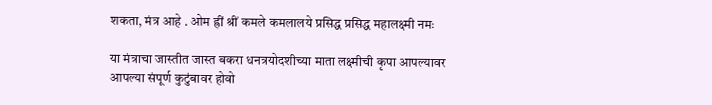शकता, मंत्र आहे . ओम ह्रीं श्रीं कमले कमलालये प्रसिद्ध प्रसिद्ध महालक्ष्मी नमः

या मंत्राचा जास्तीत जास्त बकरा धनत्रयोदशीच्या माता लक्ष्मीची कृपा आपल्यावर आपल्या संपूर्ण कुटुंबावर होवो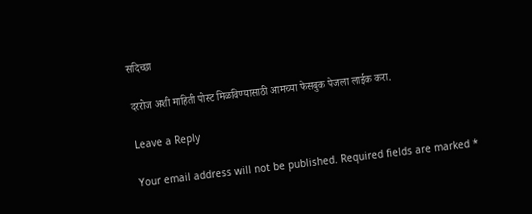सदिच्छा

दररोज अशी माहिती पोस्ट मिळविण्यासाठी आमच्या फेसबुक पेजला लाईक करा.

Leave a Reply

Your email address will not be published. Required fields are marked *